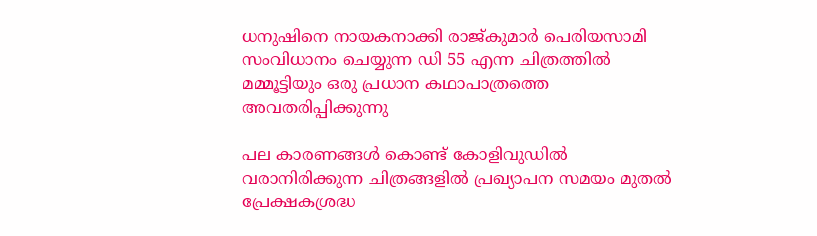ധനുഷിനെ നായകനാക്കി രാജ്‍കുമാര്‍ പെരിയസാമി സംവിധാനം ചെയ്യുന്ന ഡി 55 എന്ന ചിത്രത്തിൽ മമ്മൂട്ടിയും ഒരു പ്രധാന കഥാപാത്രത്തെ അവതരിപ്പിക്കുന്നു

പല കാരണങ്ങള്‍ കൊണ്ട് കോളിവുഡില്‍ വരാനിരിക്കുന്ന ചിത്രങ്ങളില്‍ പ്രഖ്യാപന സമയം മുതല്‍ പ്രേക്ഷകശ്രദ്ധ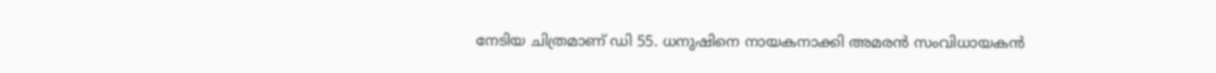നേടിയ ചിത്രമാണ് ഡി 55. ധനുഷിനെ നായകനാക്കി അമരന്‍ സംവിധായകന്‍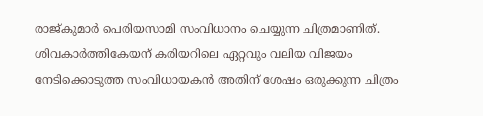രാജ്‍കുമാര്‍ പെരിയസാമി സംവിധാനം ചെയ്യുന്ന ചിത്രമാണിത്. ശിവകാര്‍ത്തികേയന് കരിയറിലെ ഏറ്റവും വലിയ വിജയം നേടിക്കൊടുത്ത സംവിധായകന്‍ അതിന് ശേഷം ഒരുക്കുന്ന ചിത്രം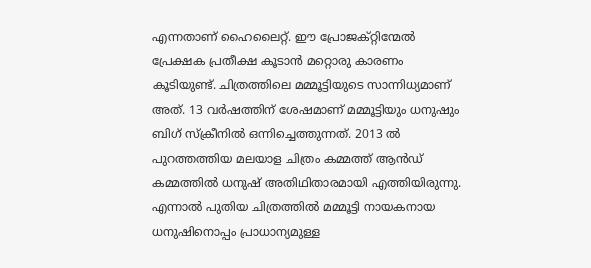എന്നതാണ് ഹൈലൈറ്റ്. ഈ പ്രോജക്റ്റിന്മേല്‍ പ്രേക്ഷക പ്രതീക്ഷ കൂടാന്‍ മറ്റൊരു കാരണം കൂടിയുണ്ട്. ചിത്രത്തിലെ മമ്മൂട്ടിയുടെ സാന്നിധ്യമാണ് അത്. 13 വര്‍ഷത്തിന് ശേഷമാണ് മമ്മൂട്ടിയും ധനുഷും ബിഗ് സ്ക്രീനില്‍ ഒന്നിച്ചെത്തുന്നത്. 2013 ല്‍ പുറത്തത്തിയ മലയാള ചിത്രം കമ്മത്ത് ആന്‍ഡ് കമ്മത്തില്‍ ധനുഷ് അതിഥിതാരമായി എത്തിയിരുന്നു. എന്നാല്‍ പുതിയ ചിത്രത്തില്‍ മമ്മൂട്ടി നായകനായ ധനുഷിനൊപ്പം പ്രാധാന്യമുള്ള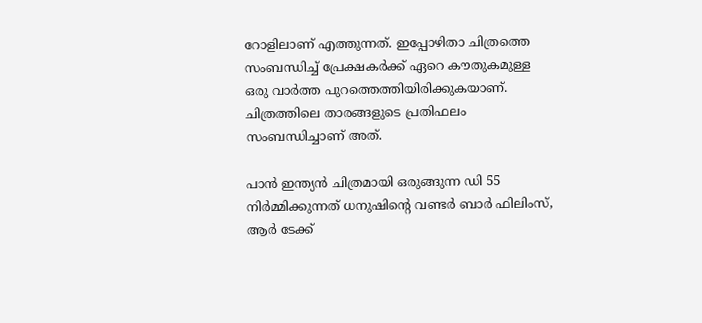റോളിലാണ് എത്തുന്നത്. ഇപ്പോഴിതാ ചിത്രത്തെ സംബന്ധിച്ച് പ്രേക്ഷകര്‍ക്ക് ഏറെ കൗതുകമുള്ള ഒരു വാര്‍ത്ത പുറത്തെത്തിയിരിക്കുകയാണ്. ചിത്രത്തിലെ താരങ്ങളുടെ പ്രതിഫലം സംബന്ധിച്ചാണ് അത്.

പാന്‍ ഇന്ത്യന്‍ ചിത്രമായി ഒരുങ്ങുന്ന ഡി 55 നിര്‍മ്മിക്കുന്നത് ധനുഷിന്റെ വണ്ടർ ബാർ ഫിലിംസ്, ആർ ടേക്ക്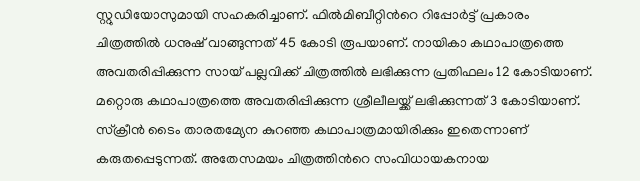സ്റ്റുഡിയോസുമായി സഹകരിച്ചാണ്. ഫില്‍മിബീറ്റിന്‍റെ റിപ്പോര്‍ട്ട് പ്രകാരം ചിത്രത്തില്‍ ധനുഷ് വാങ്ങുന്നത് 45 കോടി രൂപയാണ്. നായികാ കഥാപാത്രത്തെ അവതരിപ്പിക്കുന്ന സായ് പല്ലവിക്ക് ചിത്രത്തില്‍ ലഭിക്കുന്ന പ്രതിഫലം 12 കോടിയാണ്. മറ്റൊരു കഥാപാത്രത്തെ അവതരിപ്പിക്കുന്ന ശ്രീലീലയ്ക്ക് ലഭിക്കുന്നത് 3 കോടിയാണ്. സ്ക്രീന്‍ ടൈം താരതമ്യേന കുറഞ്ഞ കഥാപാത്രമായിരിക്കും ഇതെന്നാണ് കരുതപ്പെടുന്നത്. അതേസമയം ചിത്രത്തിന്‍റെ സംവിധായകനായ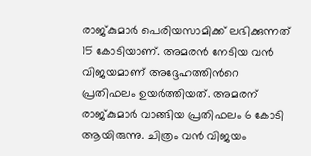രാജ്കുമാര്‍ പെരിയസാമിക്ക് ലഭിക്കുന്നത് 15 കോടിയാണ്. അമരന്‍ നേടിയ വന്‍ വിജയമാണ് അദ്ദേഹത്തിന്‍റെ പ്രതിഫലം ഉയര്‍ത്തിയത്. അമരന് രാജ്‍കുമാര്‍ വാങ്ങിയ പ്രതിഫലം 6 കോടി ആയിരുന്നു. ചിത്രം വന്‍ വിജയം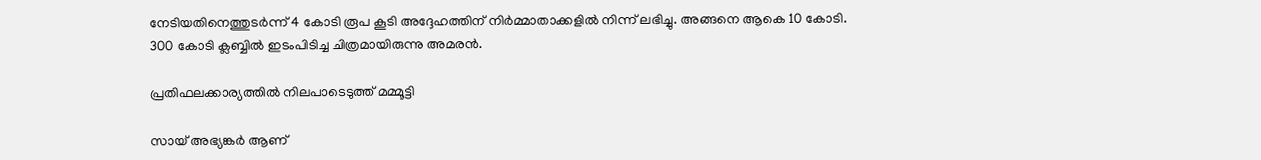നേടിയതിനെത്തുടര്‍ന്ന് 4 കോടി രൂപ കൂടി അദ്ദേഹത്തിന് നിര്‍മ്മാതാക്കളില്‍ നിന്ന് ലഭിച്ചു. അങ്ങനെ ആകെ 10 കോടി. 300 കോടി ക്ലബ്ബില്‍ ഇടംപിടിച്ച ചിത്രമായിരുന്നു അമരന്‍.

പ്രതിഫലക്കാര്യത്തില്‍ നിലപാടെടുത്ത് മമ്മൂട്ടി

സായ് അഭ്യങ്കര്‍ ആണ്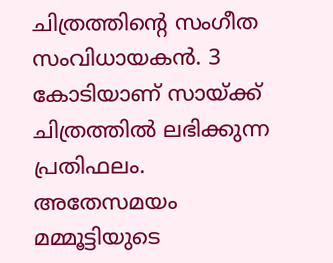ചിത്രത്തിന്‍റെ സംഗീത സംവിധായകന്‍. 3 കോടിയാണ് സായ്‍ക്ക് ചിത്രത്തില്‍ ലഭിക്കുന്ന പ്രതിഫലം. അതേസമയം മമ്മൂട്ടിയുടെ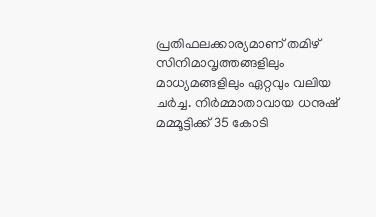പ്രതിഫലക്കാര്യമാണ് തമിഴ് സിനിമാവൃത്തങ്ങളിലും മാധ്യമങ്ങളിലും ഏറ്റവും വലിയ ചര്‍ച്ച. നിര്‍മ്മാതാവായ ധനുഷ് മമ്മൂട്ടിക്ക് 35 കോടി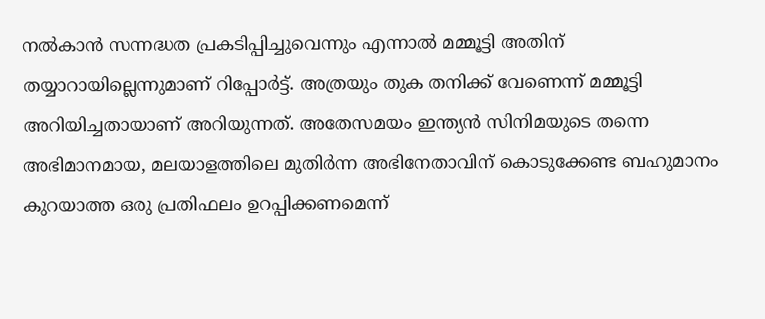നല്‍കാന്‍ സന്നദ്ധത പ്രകടിപ്പിച്ചുവെന്നും എന്നാല്‍ മമ്മൂട്ടി അതിന് തയ്യാറായില്ലെന്നുമാണ് റിപ്പോര്‍ട്ട്. അത്രയും തുക തനിക്ക് വേണെന്ന് മമ്മൂട്ടി അറിയിച്ചതായാണ് അറിയുന്നത്. അതേസമയം ഇന്ത്യന്‍ സിനിമയുടെ തന്നെ അഭിമാനമായ, മലയാളത്തിലെ മുതിര്‍ന്ന അഭിനേതാവിന് കൊടുക്കേണ്ട ബഹുമാനം കുറയാത്ത ഒരു പ്രതിഫലം ഉറപ്പിക്കണമെന്ന്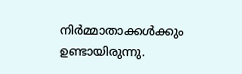നിര്‍മ്മാതാക്കള്‍ക്കും ഉണ്ടായിരുന്നു.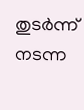തുടര്‍ന്ന് നടന്ന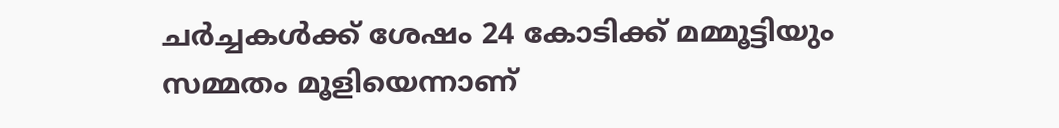ചര്‍ച്ചകള്‍ക്ക് ശേഷം 24 കോടിക്ക് മമ്മൂട്ടിയും സമ്മതം മൂളിയെന്നാണ്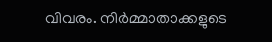വിവരം. നിര്‍മ്മാതാക്കളുടെ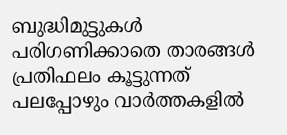ബുദ്ധിമുട്ടുകള്‍ പരിഗണിക്കാതെ താരങ്ങള്‍ പ്രതിഫലം കൂട്ടുന്നത് പലപ്പോഴും വാര്‍ത്തകളില്‍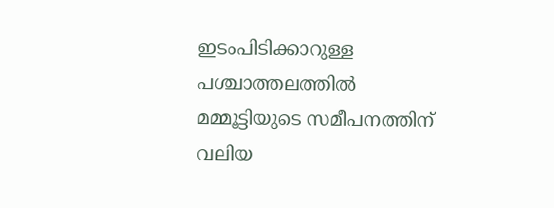ഇടംപിടിക്കാറുള്ള പശ്ചാത്തലത്തില്‍ മമ്മൂട്ടിയുടെ സമീപനത്തിന് വലിയ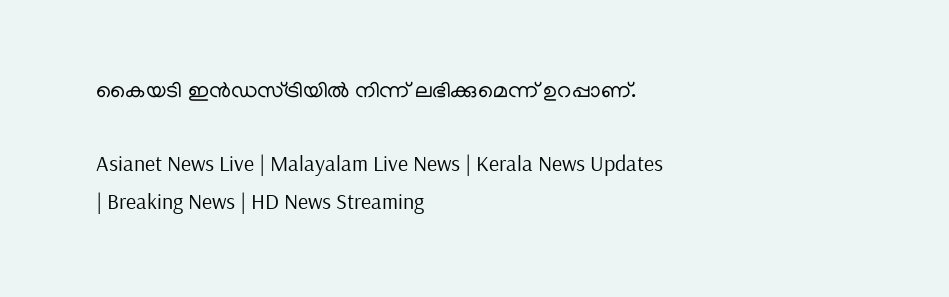കൈയടി ഇന്‍ഡസ്ട്രിയില്‍ നിന്ന് ലഭിക്കുമെന്ന് ഉറപ്പാണ്.

Asianet News Live | Malayalam Live News | Kerala News Updates | Breaking News | HD News Streaming